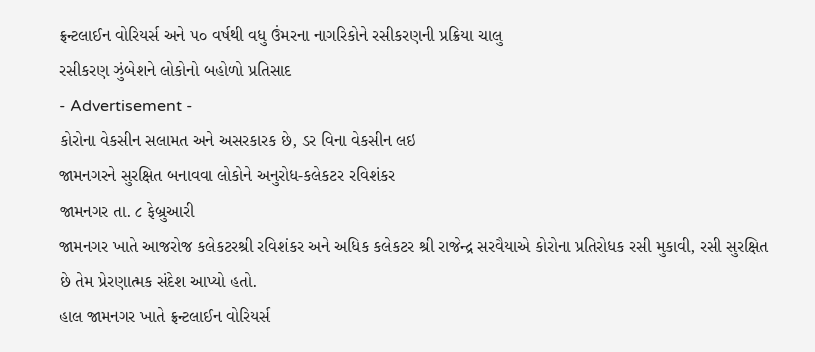ફ્રન્ટલાઈન વોરિયર્સ અને ૫૦ વર્ષથી વધુ ઉંમરના નાગરિકોને રસીકરણની પ્રક્રિયા ચાલુ
રસીકરણ ઝુંબેશને લોકોનો બહોળો પ્રતિસાદ
- Advertisement -
કોરોના વેકસીન સલામત અને અસરકારક છે, ડર વિના વેકસીન લઇ
જામનગરને સુરક્ષિત બનાવવા લોકોને અનુરોધ-કલેકટર રવિશંકર
જામનગર તા. ૮ ફેબ્રુઆરી
જામનગર ખાતે આજરોજ કલેકટરશ્રી રવિશંકર અને અધિક કલેકટર શ્રી રાજેન્દ્ર સરવૈયાએ કોરોના પ્રતિરોધક રસી મુકાવી, રસી સુરક્ષિત છે તેમ પ્રેરણાત્મક સંદેશ આપ્યો હતો.
હાલ જામનગર ખાતે ફ્રન્ટલાઈન વોરિયર્સ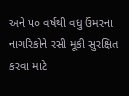અને ૫૦ વર્ષથી વધુ ઉંમરના નાગરિકોને રસી મૂકી સુરક્ષિત કરવા માટે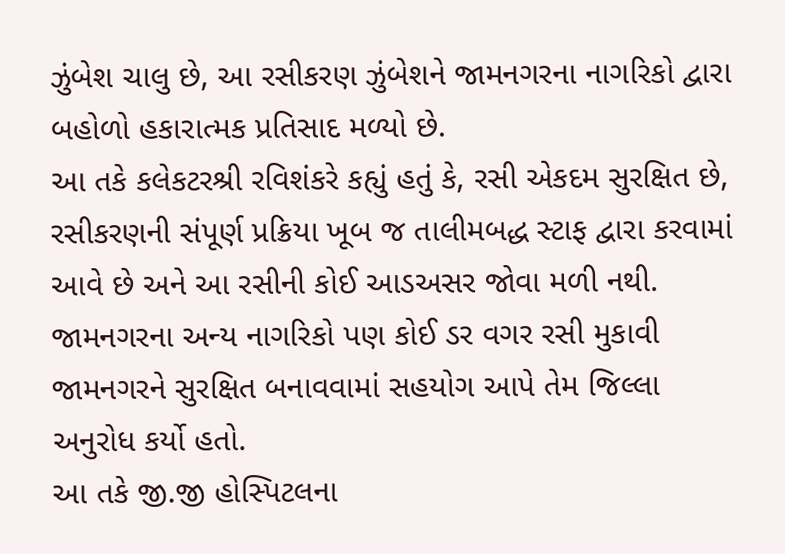ઝુંબેશ ચાલુ છે, આ રસીકરણ ઝુંબેશને જામનગરના નાગરિકો દ્વારા બહોળો હકારાત્મક પ્રતિસાદ મળ્યો છે.
આ તકે કલેકટરશ્રી રવિશંકરે કહ્યું હતું કે, રસી એકદમ સુરક્ષિત છે, રસીકરણની સંપૂર્ણ પ્રક્રિયા ખૂબ જ તાલીમબદ્ધ સ્ટાફ દ્વારા કરવામાં આવે છે અને આ રસીની કોઈ આડઅસર જોવા મળી નથી. જામનગરના અન્ય નાગરિકો પણ કોઈ ડર વગર રસી મુકાવી જામનગરને સુરક્ષિત બનાવવામાં સહયોગ આપે તેમ જિલ્લા અનુરોધ કર્યો હતો.
આ તકે જી.જી હોસ્પિટલના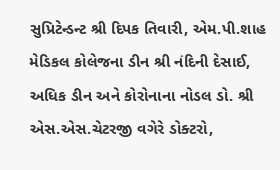સુપ્રિટેન્ડન્ટ શ્રી દિપક તિવારી, એમ.પી.શાહ મેડિકલ કોલેજના ડીન શ્રી નંદિની દેસાઈ, અધિક ડીન અને કોરોનાના નોડલ ડો. શ્રી એસ.એસ.ચેટરજી વગેરે ડોક્ટરો,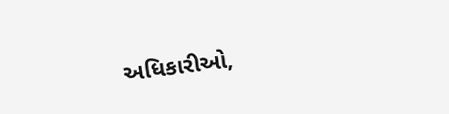અધિકારીઓ,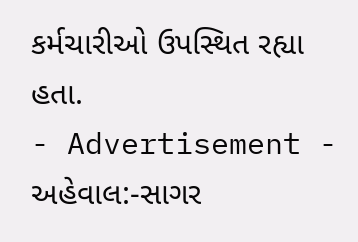કર્મચારીઓ ઉપસ્થિત રહ્યા
હતા.
- Advertisement -
અહેવાલ:-સાગર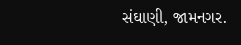સંઘાણી, જામનગર.